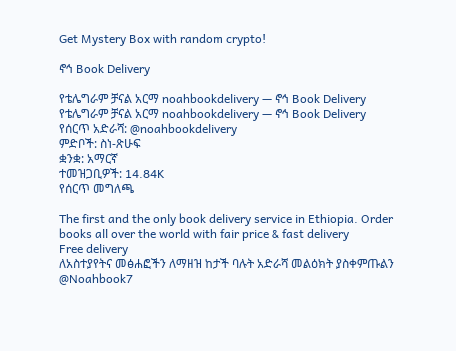Get Mystery Box with random crypto!

ኖኅ Book Delivery

የቴሌግራም ቻናል አርማ noahbookdelivery — ኖኅ Book Delivery
የቴሌግራም ቻናል አርማ noahbookdelivery — ኖኅ Book Delivery
የሰርጥ አድራሻ: @noahbookdelivery
ምድቦች: ስነ-ጽሁፍ
ቋንቋ: አማርኛ
ተመዝጋቢዎች: 14.84K
የሰርጥ መግለጫ

The first and the only book delivery service in Ethiopia. Order books all over the world with fair price & fast delivery
Free delivery
ለአስተያየትና መፅሐፎችን ለማዘዝ ከታች ባሉት አድራሻ መልዕክት ያስቀምጡልን
@Noahbook7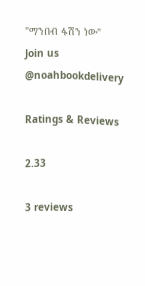"ማንበብ ፋሽን ነው"
Join us @noahbookdelivery

Ratings & Reviews

2.33

3 reviews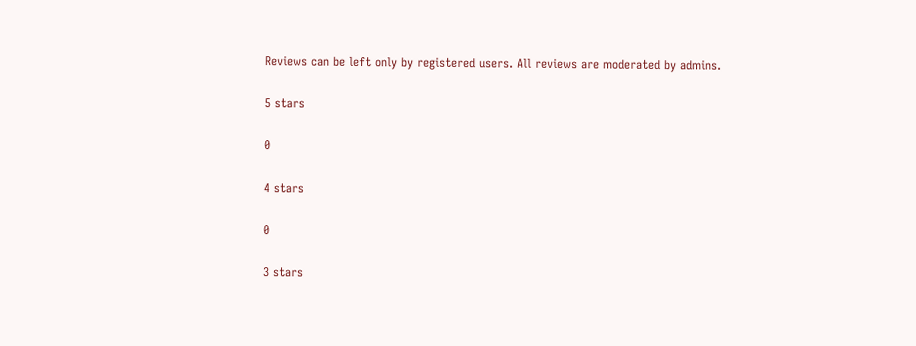Reviews can be left only by registered users. All reviews are moderated by admins.

5 stars

0

4 stars

0

3 stars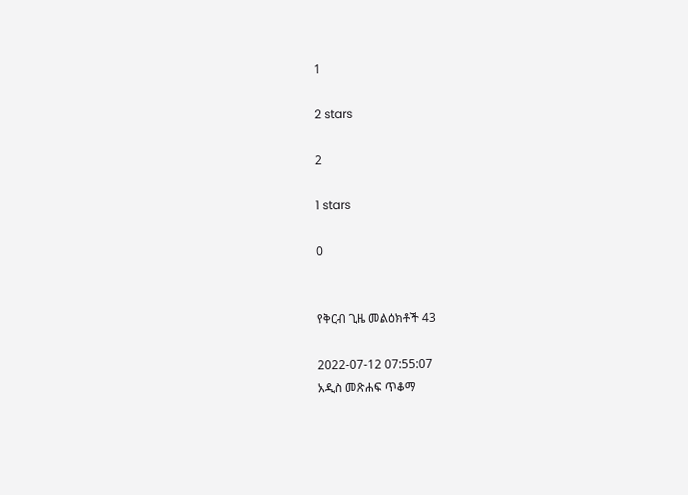1

2 stars

2

1 stars

0


የቅርብ ጊዜ መልዕክቶች 43

2022-07-12 07:55:07
አዲስ መጽሐፍ ጥቆማ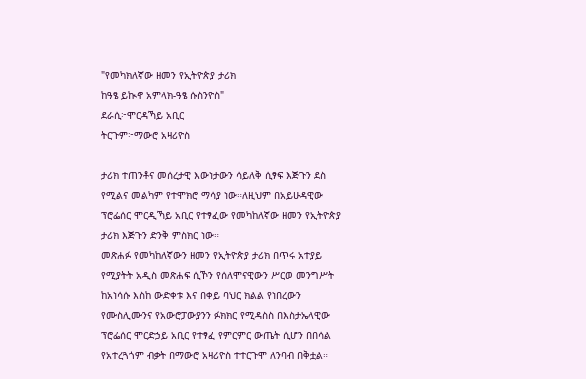"የመካክለኛው ዘመን የኢትዮጵያ ታሪክ
ከዓፄ ይኲኖ አምላክ-ዓፄ ሱስንዮስ"
ደራሲ፦ሞርዳኻይ አቢር
ትርጉም፦ማውሮ አዛሪዮስ

ታሪክ ተጠንቶና መሰረታዊ እውነታውን ሳይለቅ ሲፃፍ እጅጉን ደስ የሚልና መልካም የተሞክሮ ማሳያ ነው።ለዚህም በአይሁዳዊው ፕሮፌሰር ሞርዲኻይ አቢር የተፃፈው የመካከለኛው ዘመን የኢትዮጵያ ታሪክ እጅጉን ድንቅ ምስክር ነው።
መጽሐፉ የመካከለኛውን ዘመን የኢትዮጵያ ታሪክ በጥሩ አተያይ የሚያትት አዲስ መጽሐፍ ሲኾን የሰለሞናዊውን ሥርወ መንግሥት ከአነሳሱ እስከ ውድቀቱ እና በቀይ ባህር ክልል የነበረውን የሙስሊሙንና የአውሮፓውያንን ፉክክር የሚዳስስ በእስታኤላዊው ፕሮፌሰር ሞርድኃይ አቢር የተፃፈ የምርምር ውጤት ሲሆን በበሳል የአተረጓጎም ብቃት በማውሮ አዛሪዮስ ተተርጉሞ ለንባብ በቅቷል።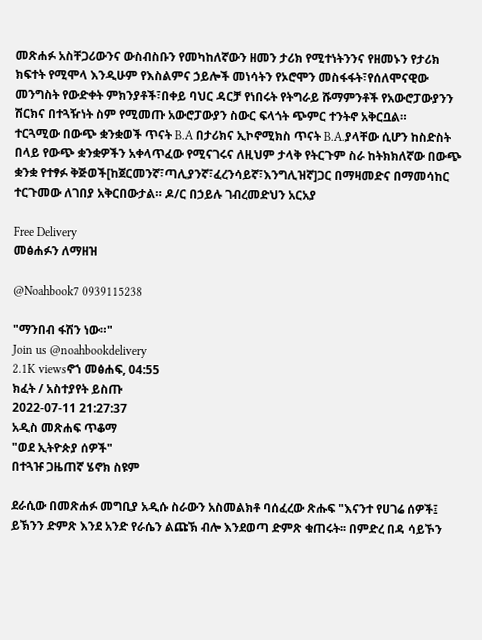መጽሐፉ አስቸጋሪውንና ውስብስቡን የመካከለኛውን ዘመን ታሪክ የሚተነትንንና የዘመኑን የታሪክ ክፍተት የሚሞላ እንዲሁም የእስልምና ኃይሎች መነሳትን የኦሮሞን መስፋፋት፣የሰለሞናዊው መንግስት የውድቀት ምክንያቶች፣በቀይ ባህር ዳርቻ የነበሩት የትግራይ ሹማምንቶች የአውሮፓውያንን ሽርክና በተጓዥነት ስም የሚመጡ አውሮፓውያን ስውር ፍላጎት ጭምር ተንትኖ አቅርቧል።
ተርጓሚው በውጭ ቋንቋወች ጥናት B.A በታሪክና ኢኮኖሚክስ ጥናት B.A.ያላቸው ሲሆን ከስድስት በላይ የውጭ ቋንቋዎችን አቀላጥፈው የሚናገሩና ለዚህም ታላቅ የትርጉም ስራ ከትክክለኛው በውጭ ቋንቋ የተፃፉ ቅጅወች[ከጀርመንኛ፣ጣሊያንኛ፣ፈረንሳይኛ፣እንግሊዝኛ]ጋር በማዛመድና በማመሳከር ተርጉመው ለገበያ አቅርበውታል። ዶ/ር በኃይሉ ገብረመድህን አርአያ

Free Delivery
መፅሐፉን ለማዘዝ

@Noahbook7 0939115238

"ማንበብ ፋሽን ነው።"
Join us @noahbookdelivery
2.1K viewsኖኀ መፅሐፍ, 04:55
ክፈት / አስተያየት ይስጡ
2022-07-11 21:27:37
አዲስ መጽሐፍ ጥቆማ
"ወደ ኢትዮጵያ ሰዎች"
በተጓዡ ጋዜጠኛ ሄኖክ ስዩም

ደራሲው በመጽሐፉ መግቢያ አዲሱ ስራውን አስመልክቶ ባሰፈረው ጽሑፍ "እናንተ የሀገሬ ሰዎች፤ ይኽንን ድምጽ እንደ አንድ የራሴን ልጩኽ ብሎ እንደወጣ ድምጽ ቁጠሩት፡፡ በምድረ በዳ ሳይኾን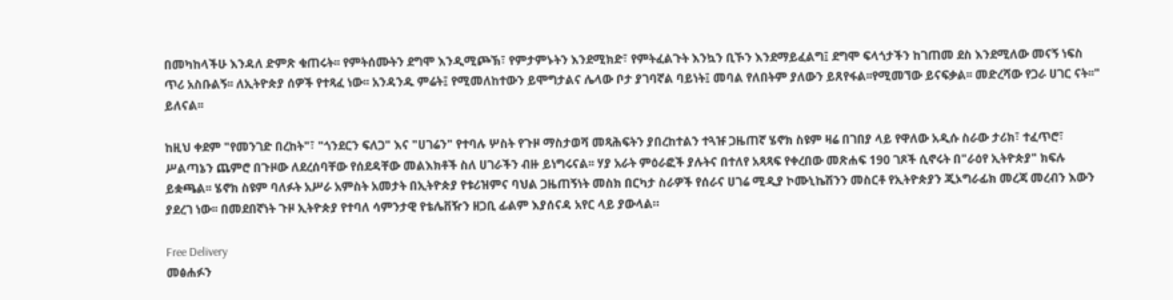በመካከላችሁ እንዳለ ድምጽ ቁጠሩት፡፡ የምትሰሙትን ደግሞ እንዲሚጮኽ፣ የምታምኑትን እንደሚክድ፣ የምትፈልጉት እንኳን ቢኾን እንደማይፈልግ፤ ደግሞ ፍላጎታችን ከገጠመ ደስ እንደሚለው መናኝ ነፍስ ጥሪ አስቡልኝ፡፡ ለኢትዮጵያ ሰዎች የተጻፈ ነው፡፡ አንዳንዱ ምሬት፤ የሚመለከተውን ይሞግታልና ሌላው ቦታ ያገባኛል ባይነት፤ መባል የለበትም ያለውን ይጸየፋል፡፡የሚመኘው ይናፍቃል፡፡ መድረሻው የጋራ ሀገር ናት፡፡" ይለናል፡፡

ከዚህ ቀደም "የመንገድ በረከት"፣ "ጎንደርን ፍለጋ" እና "ሀገሬን" የተባሉ ሦስት የጉዞ ማስታወሻ መጻሕፍትን ያበረከተልን ተጓዡ ጋዜጠኛ ሄኖክ ስዩም ዛሬ በገበያ ላይ የዋለው አዲሱ ስራው ታሪክ፣ ተፈጥሮ፣ ሥልጣኔን ጨምሮ በጉዞው ለደረሰባቸው የሰደዳቸው መልእክቶች ስለ ሀገራችን ብዙ ይነግሩናል፡፡ ሃያ አራት ምዕራፎች ያሉትና በተለየ አጻጻፍ የቀረበው መጽሐፍ 190 ገጾች ሲኖሩት በ"ራዕየ ኢትዮጵያ" ክፍሉ ይቋጫል፡፡ ሄኖክ ስዩም ባለፉት አሥራ አምስት አመታት በኢትዮጵያ የቱሪዝምና ባህል ጋዜጠኝነት መስክ በርካታ ስራዎች የሰራና ሀገሬ ሚዲያ ኮሙኒኬሽንን መስርቶ የኢትዮጵያን ጂኦግራፊክ መረጃ መረብን እውን ያደረገ ነው፡፡ በመደበኛነት ጉዞ ኢትዮጵያ የተባለ ሳምንታዊ የቴሌቨዥን ዘጋቢ ፊልም እያሰናዳ አየር ላይ ያውላል።

Free Delivery
መፅሐፉን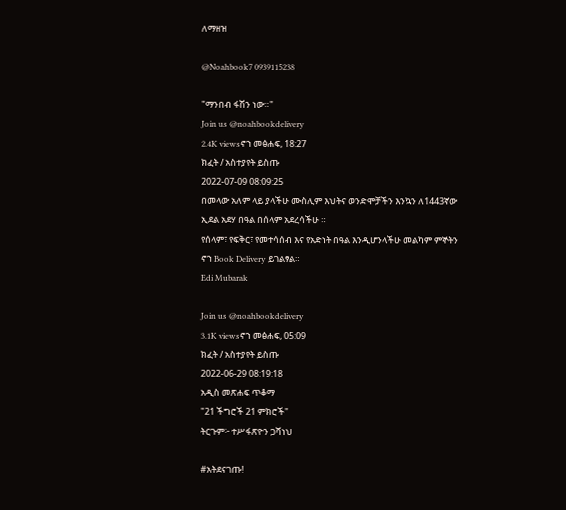ለማዘዝ

@Noahbook7 0939115238

"ማንበብ ፋሽን ነው።"
Join us @noahbookdelivery
2.4K viewsኖኀ መፅሐፍ, 18:27
ክፈት / አስተያየት ይስጡ
2022-07-09 08:09:25
በመላው አለም ላይ ያላችሁ ሙስሊም እህትና ወንድሞቻችን እንኳን ለ1443ኛው ኢደል አደሃ በዓል በሰላም አደረሳችሁ ።
የሰላም፣ የፍቅር፣ የመተሳሰብ እና የአድነት በዓል እንዲሆንላችሁ መልካም ምኞትን ኖኀ Book Delivery ይገልፃል።
Edi Mubarak

Join us @noahbookdelivery
3.1K viewsኖኀ መፅሐፍ, 05:09
ክፈት / አስተያየት ይስጡ
2022-06-29 08:19:18
አዲስ መጽሐፍ ጥቆማ
"21 ችግሮች 21 ምክሮች"
ትርጉም፦ ተሥፋጽዮን ጋሻነህ

#አትደናገጡ!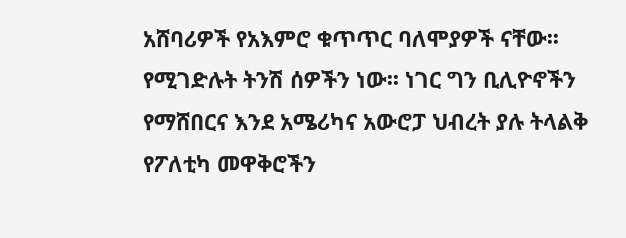አሸባሪዎች የአእምሮ ቁጥጥር ባለሞያዎች ናቸው፡፡ የሚገድሉት ትንሽ ሰዎችን ነው፡፡ ነገር ግን ቢሊዮኖችን የማሸበርና እንደ አሜሪካና አውሮፓ ህብረት ያሉ ትላልቅ የፖለቲካ መዋቅሮችን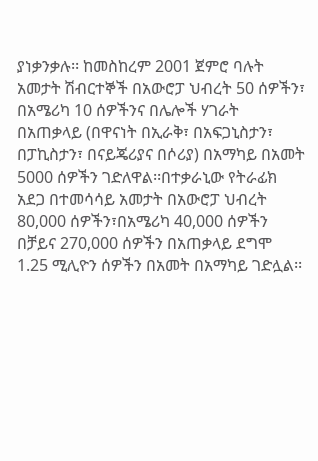ያነቃንቃሉ፡፡ ከመስከረም 2001 ጀምሮ ባሉት አመታት ሽብርተኞች በአውሮፓ ህብረት 50 ሰዎችን፣ በአሜሪካ 10 ሰዎችንና በሌሎች ሃገራት በአጠቃላይ (በዋናነት በኢራቅ፣ በአፍጋኒስታን፣ በፓኪስታን፣ በናይጄሪያና በሶሪያ) በአማካይ በአመት 5000 ሰዎችን ገድለዋል፡፡በተቃራኒው የትራፊክ አደጋ በተመሳሳይ አመታት በአውሮፓ ህብረት 80,000 ሰዎችን፣በአሜሪካ 40,000 ሰዎችን በቻይና 270,000 ሰዎችን በአጠቃላይ ደግሞ 1.25 ሚሊዮን ሰዎችን በአመት በአማካይ ገድሏል፡፡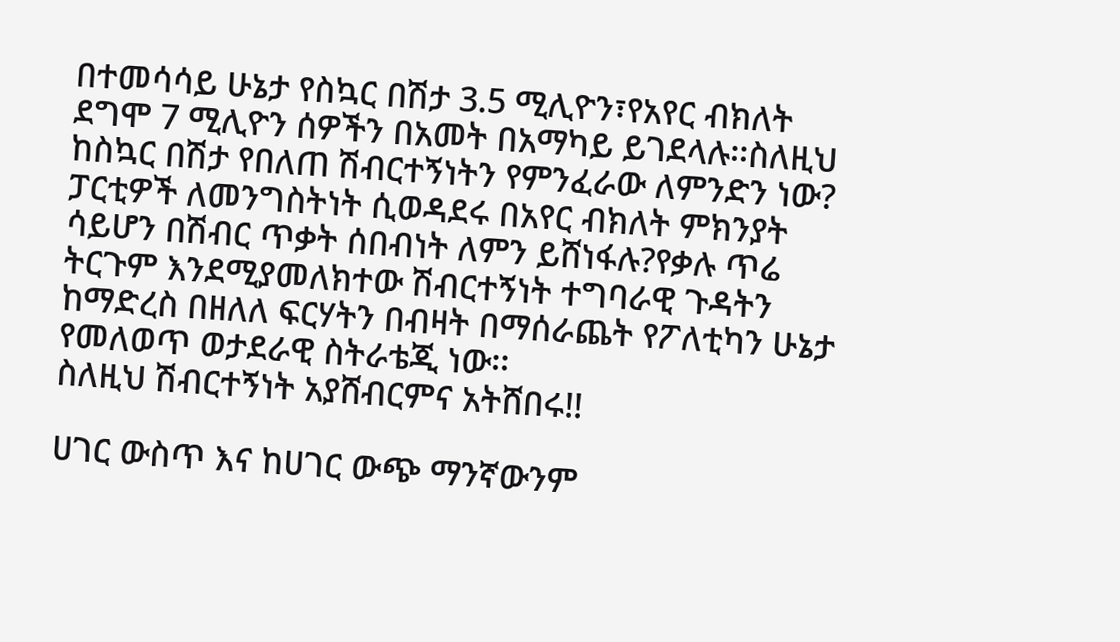በተመሳሳይ ሁኔታ የስኳር በሽታ 3.5 ሚሊዮን፣የአየር ብክለት ደግሞ 7 ሚሊዮን ሰዎችን በአመት በአማካይ ይገደላሉ፡፡ስለዚህ ከስኳር በሽታ የበለጠ ሽብርተኝነትን የምንፈራው ለምንድን ነው? ፓርቲዎች ለመንግስትነት ሲወዳደሩ በአየር ብክለት ምክንያት ሳይሆን በሽብር ጥቃት ሰበብነት ለምን ይሸነፋሉ?የቃሉ ጥሬ ትርጉም እንደሚያመለክተው ሽብርተኝነት ተግባራዊ ጉዳትን ከማድረስ በዘለለ ፍርሃትን በብዛት በማሰራጨት የፖለቲካን ሁኔታ የመለወጥ ወታደራዊ ስትራቴጂ ነው፡፡
ስለዚህ ሽብርተኝነት አያሸብርምና አትሸበሩ!!

ሀገር ውስጥ እና ከሀገር ውጭ ማንኛውንም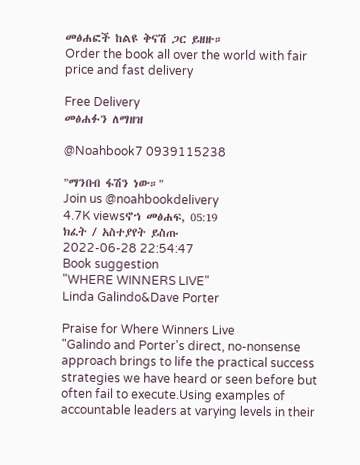መፅሐፎች ከልዩ ቅናሽ ጋር ይዘዙ።
Order the book all over the world with fair price and fast delivery

Free Delivery
መፅሐፉን ለማዘዝ

@Noahbook7 0939115238

"ማንበብ ፋሽን ነው።"
Join us @noahbookdelivery
4.7K viewsኖኀ መፅሐፍ, 05:19
ክፈት / አስተያየት ይስጡ
2022-06-28 22:54:47
Book suggestion
"WHERE WINNERS LIVE"
Linda Galindo&Dave Porter

Praise for Where Winners Live
"Galindo and Porter's direct, no-nonsense approach brings to life the practical success strategies we have heard or seen before but often fail to execute.Using examples of accountable leaders at varying levels in their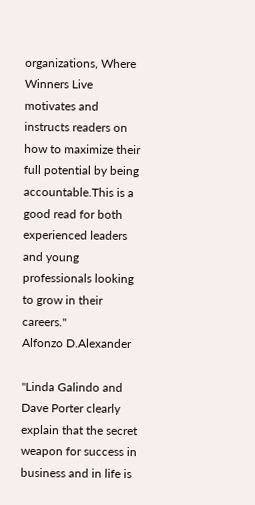organizations, Where Winners Live motivates and instructs readers on how to maximize their full potential by being accountable.This is a good read for both experienced leaders and young professionals looking to grow in their careers."
Alfonzo D.Alexander

"Linda Galindo and Dave Porter clearly explain that the secret weapon for success in business and in life is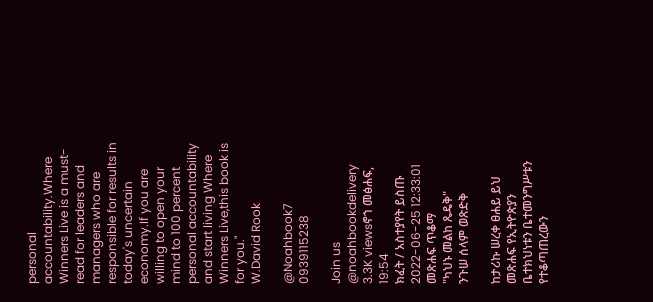personal accountability.Where Winners Live is a must-read for leaders and managers who are responsible for results in today's uncertain economy.If you are willing to open your
mind to 100 percent personal accountability and start living Where Winners Live,this book is for you."
W.David Rook

@Noahbook7 0939115238

Join us @noahbookdelivery
3.3K viewsኖኀ መፅሐፍ, 19:54
ክፈት / አስተያየት ይስጡ
2022-06-25 12:33:01
መጽሐፍ ጥቆማ
"ካህኑ መልከ ጼዴቅ"
ንጉሠ ሰላም ወጽድቅ

ከታሪኩ ሠረቀ ፀሐይ ይህ መጽሐፍ የኢትዮጵያን ቤተክህነቱን ቤተመንግሥቱን የተቆጣጠረውን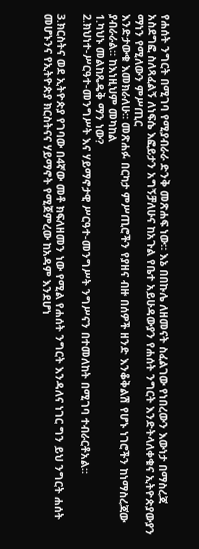የሐሰት ንግርት በሚገባ የሚያብራራ ድንቅ መጽሐፍ ነው። እኔ በበኩሌ ለዘመናት ስፈልገው የነበረውን እውነታ በማስረጃ አስደግፎ ስለጻፈልኝ ለነፍሴ እፎይታን አግኝቻለሁና ከአጉል የቤተ አይሁዳውያን የሐሰት ንግርት እንድትላለቀቁና ኢትዮጵያውያን ማነን የሚለውን ምሥጢር
እንድታውቁ እመክራለሁ። መጽሐፉ በርካታ ምሥጢሮችን የያዘና ብዙ በሰዎች ዘንድ እንቆቅልሽ የሆኑ ነገሮችን ከነማስረጃው ያብራራል። ከእነዚህም መካከል
1.ካህኑ መልከጼዴቅ ማን ነው?
2.ክህነተ-ሥርዓተ-መንግሥት እና ሃይማኖታዊ ሥርዓተ-መንግሥት ንግሥናን በተመለከት በሚገባ ተብራርቶአል።

3.ክርስትና ወደ ኢትዮጵያ የገባው በ4ኛው መቶ ክፍለዘመን ነው የሚል የሐሰት ንግርት እንዳለና ነገር ግን ይህ ንግርት ሐሰት መሆኑንና የኢትዮጵያ ክርስትናና ሃይማኖት የሚጀምረው ከአዳም እንደሆነ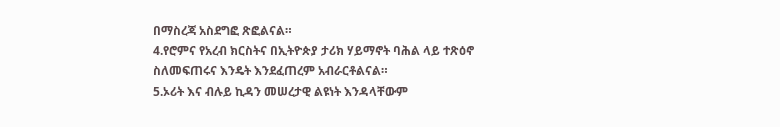በማስረጃ አስደግፎ ጽፎልናል።
4.የሮምና የአረብ ክርስትና በኢትዮጵያ ታሪክ ሃይማኖት ባሕል ላይ ተጽዕኖ
ስለመፍጠሩና እንዴት እንደፈጠረም አብራርቶልናል።
5.ኦሪት እና ብሉይ ኪዳን መሠረታዊ ልዩነት እንዳላቸውም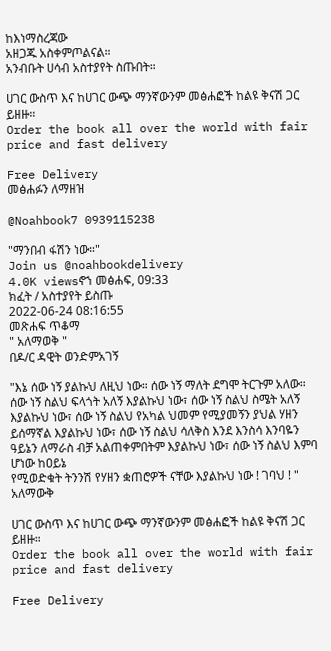ከእነማስረጃው
አዘጋጁ አስቀምጦልናል።
አንብቡት ሀሳብ አስተያየት ስጡበት።

ሀገር ውስጥ እና ከሀገር ውጭ ማንኛውንም መፅሐፎች ከልዩ ቅናሽ ጋር ይዘዙ።
Order the book all over the world with fair price and fast delivery

Free Delivery
መፅሐፉን ለማዘዝ

@Noahbook7 0939115238

"ማንበብ ፋሽን ነው።"
Join us @noahbookdelivery
4.0K viewsኖኀ መፅሐፍ, 09:33
ክፈት / አስተያየት ይስጡ
2022-06-24 08:16:55
መጽሐፍ ጥቆማ
" አለማወቅ "
በዶ/ር ዳዊት ወንድምአገኝ

"እኔ ሰው ነኝ ያልኩህ ለዚህ ነው። ሰው ነኝ ማለት ደግሞ ትርጉም አለው። ሰው ነኝ ስልህ ፍላጎት አለኝ እያልኩህ ነው፣ ሰው ነኝ ስልህ ስሜት አለኝ እያልኩህ ነው፣ ሰው ነኝ ስልህ የአካል ህመም የሚያመኝን ያህል ሃዘን ይሰማኛል እያልኩህ ነው፣ ሰው ነኝ ስልህ ሳለቅስ እንደ እንስሳ እንባዬን ዓይኔን ለማራስ ብቻ አልጠቀምበትም እያልኩህ ነው፣ ሰው ነኝ ስልህ እምባ ሆነው ከዐይኔ
የሚወድቁት ትንንሽ የሃዘን ቋጠሮዎች ናቸው እያልኩህ ነው ! ገባህ ! "
አለማውቅ

ሀገር ውስጥ እና ከሀገር ውጭ ማንኛውንም መፅሐፎች ከልዩ ቅናሽ ጋር ይዘዙ።
Order the book all over the world with fair price and fast delivery

Free Delivery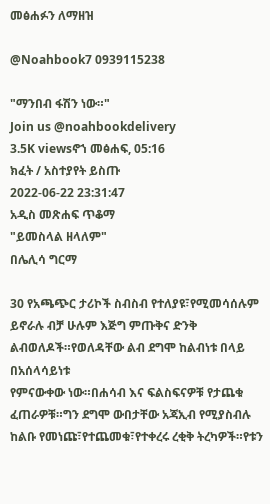መፅሐፉን ለማዘዝ

@Noahbook7 0939115238

"ማንበብ ፋሽን ነው።"
Join us @noahbookdelivery
3.5K viewsኖኀ መፅሐፍ, 05:16
ክፈት / አስተያየት ይስጡ
2022-06-22 23:31:47
አዲስ መጽሐፍ ጥቆማ
"ይመስላል ዘላለም"
በሌሊሳ ግርማ

30 የአጫጭር ታሪኮች ስብስብ የተለያዩ፣የሚመሳሰሉም ይኖራሉ ብቻ ሁሉም እጅግ ምጡቅና ድንቅ ልብወለዶች።የወለዳቸው ልብ ደግሞ ከልብነቱ በላይ በአሰላሳይነቱ
የምናውቀው ነው።በሐሳብ እና ፍልስፍናዎቹ የታጨቁ ፈጠራዎቹ።ግን ደግሞ ውበታቸው አጃኢብ የሚያስብሉ ከልቡ የመነጩ፣የተጨመቁ፣የተቀረሩ ረቂቅ ትረካዎች።የቱን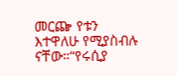መርጬ የቱን እተዋለሁ የሚያስብሉ ናቸው።“የሩሲያ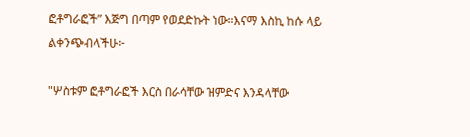ፎቶግራፎች” እጅግ በጣም የወደድኩት ነው።እናማ እስኪ ከሱ ላይ ልቀንጭብላችሁ፦

"ሦስቱም ፎቶግራፎች እርስ በራሳቸው ዝምድና እንዳላቸው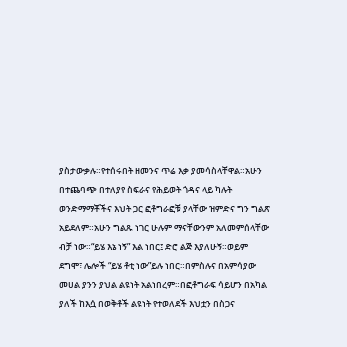ያስታውቃሉ።የተሰሩበት ዘመንና ጥሬ እቃ ያመሳስላቸዋል።አሁን በተጨባጭ በተለያየ ስፍራና የሕይወት ጎዳና ላይ ካሉት ወንድማማቾችና እህት ጋር ፎቶግራፎቹ ያላቸው ዝምድና ግን ግልጽ አይደለም።አሁን ግልጹ ነገር ሁሉም ማናቸውንም አለመምሰላቸው ብቻ ነው።“ይሄ እኔ ነኝ” እል ነበር፤ ድሮ ልጅ እያለሁኝ።ወይም ደግሞ፣ ሌሎች “ይሄ ቶቲ ነው”ይሉ ነበር።በምስሉና በአምሳያው መሀል ያንን ያህል ልዩነት አልነበረም።በፎቶግራፍ ሳይሆን በአካል ያለች ከእሷ በወቅቶች ልዩነት የተወለደች እህቷን በስጋና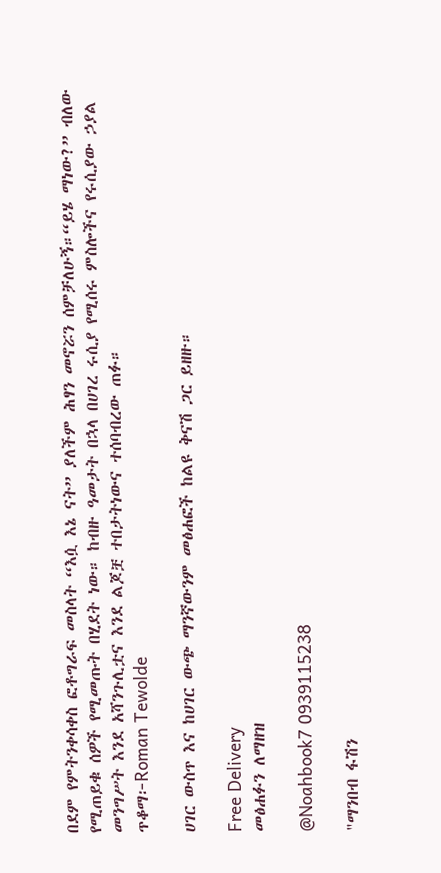በደም የምትንቀሳቀስ ፎቶግራፍ መስላት “እሷ እኔ ናት” ያለችም ሕፃን መኖሯን ሰምቻለሁኝ።“ይሄ ማነው?” ብለው የሚጠይቁ ሰዎች የሚመጡት በሂደት ነው። ከብዙ ዓመታት በኋላ በሀገረ ሩሲያ የሚሰሩ ምስሎችና የሩሲያው ኃያል መንግሥት እንደ አሻንጉሊቷና እንደ ልጆቿ ተበታትነውና ተሰባብረው ጠፉ።
ጥቆማ፦Roman Tewolde

ሀገር ውስጥ እና ከሀገር ውጭ ማንኛውንም መፅሐፎች ከልዩ ቅናሽ ጋር ይዘዙ።

Free Delivery
መፅሐፉን ለማዘዝ

@Noahbook7 0939115238

"ማንበብ ፋሽን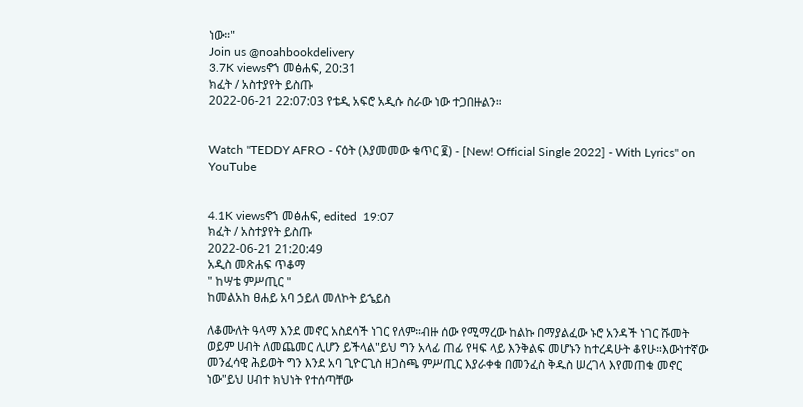ነው።"
Join us @noahbookdelivery
3.7K viewsኖኀ መፅሐፍ, 20:31
ክፈት / አስተያየት ይስጡ
2022-06-21 22:07:03 የቴዲ አፍሮ አዲሱ ስራው ነው ተጋበዙልን።


Watch "TEDDY AFRO - ናዕት (እያመመው ቁጥር ፪) - [New! Official Single 2022] - With Lyrics" on YouTube


4.1K viewsኖኀ መፅሐፍ, edited  19:07
ክፈት / አስተያየት ይስጡ
2022-06-21 21:20:49
አዲስ መጽሐፍ ጥቆማ
" ከሣቴ ምሥጢር "
ከመልአከ ፀሐይ አባ ኃይለ መለኮት ይኄይስ

ለቆሙለት ዓላማ እንደ መኖር አስደሳች ነገር የለም።ብዙ ሰው የሚማረው ከልኩ በማያልፈው ኑሮ አንዳች ነገር ሹመት ወይም ሀብት ለመጨመር ሊሆን ይችላል"ይህ ግን አላፊ ጠፊ የዛፍ ላይ እንቅልፍ መሆኑን ከተረዳሁት ቆየሁ።እውነተኛው መንፈሳዊ ሕይወት ግን እንደ አባ ጊዮርጊስ ዘጋስጫ ምሥጢር እያራቀቁ በመንፈስ ቅዱስ ሠረገላ እየመጠቁ መኖር ነው"ይህ ሀብተ ክህነት የተሰጣቸው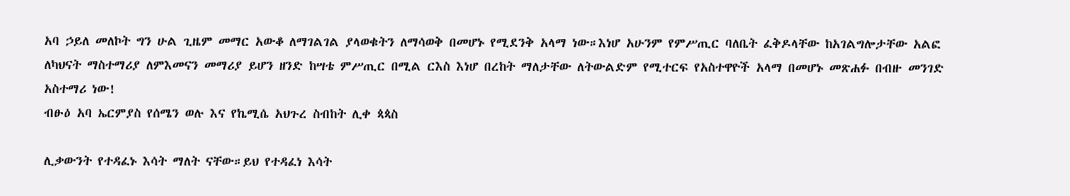አባ ኃይለ መለኮት ግን ሁል ጊዜም መማር አውቆ ለማገልገል ያላወቁትን ለማሳወቅ በመሆኑ የሚደንቅ አላማ ነው።እነሆ አሁንም የምሥጢር ባለቤት ፈቅዶላቸው ከአገልግሎታቸው አልፎ ለካህናት ማስተማሪያ ለምእመናን መማሪያ ይሆን ዘንድ ከሣቴ ምሥጢር በሚል ርእስ እነሆ በረከት ማለታቸው ለትውልድም የሚተርፍ የአስተዋዮች አላማ በመሆኑ መጽሐፉ በብዙ መንገድ አስተማሪ ነው!
ብፁዕ አባ ኤርምያስ የሰሜን ወሉ እና የኬሚሴ አህጉረ ስብከት ሊቀ ጳጳስ

ሊቃውንት የተዳፈኑ እሳት ማለት ናቸው።ይህ የተዳፈነ እሳት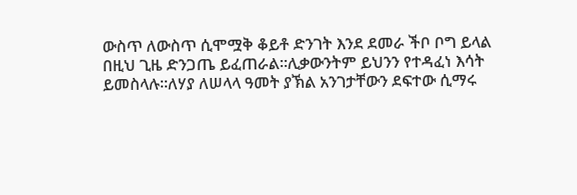ውስጥ ለውስጥ ሲሞሟቅ ቆይቶ ድንገት እንደ ደመራ ችቦ ቦግ ይላል በዚህ ጊዜ ድንጋጤ ይፈጠራል።ሊቃውንትም ይህንን የተዳፈነ እሳት ይመስላሉ።ለሃያ ለሠላላ ዓመት ያኽል አንገታቸውን ደፍተው ሲማሩ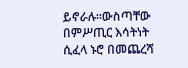ይኖራሉ።ውስጣቸው በምሥጢር እሳትነት ሲፈላ ኑሮ በመጨረሻ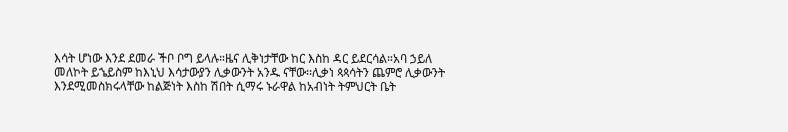እሳት ሆነው እንደ ደመራ ችቦ ቦግ ይላሉ።ዜና ሊቅነታቸው ከር እስከ ዳር ይደርሳል።አባ ኃይለ መለኮት ይኄይስም ከእኒህ እሳታውያን ሊቃውንት አንዱ ናቸው፡፡ሊቃነ ጳጳሳትን ጨምሮ ሊቃውንት እንደሚመስክሩላቸው ከልጅነት እስከ ሽበት ሲማሩ ኑራዋል ከአብነት ትምህርት ቤት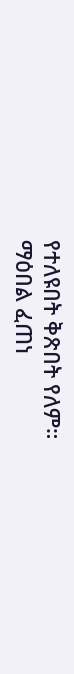የተለዩበት ቅጽበት የለም።
ማዕበል ፈጠነ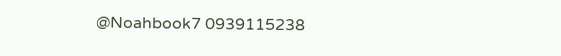@Noahbook7 0939115238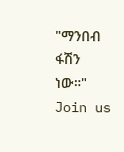"ማንበብ ፋሽን ነው።"
Join us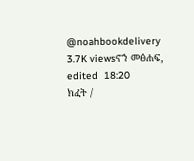@noahbookdelivery
3.7K viewsኖኀ መፅሐፍ, edited  18:20
ክፈት /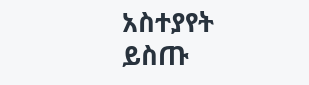አስተያየት ይስጡ